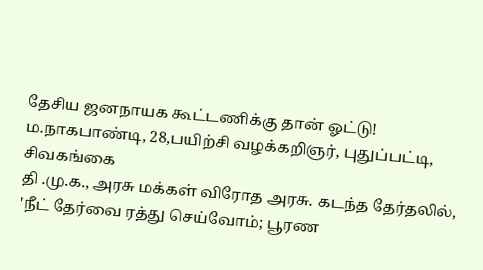தேசிய ஜனநாயக கூட்டணிக்கு தான் ஓட்டு!
ம.நாகபாண்டி, 28,பயிற்சி வழக்கறிஞர், புதுப்பட்டி, சிவகங்கை
தி .மு.க., அரசு மக்கள் விரோத அரசு. கடந்த தேர்தலில், 'நீட் தேர்வை ரத்து செய்வோம்; பூரண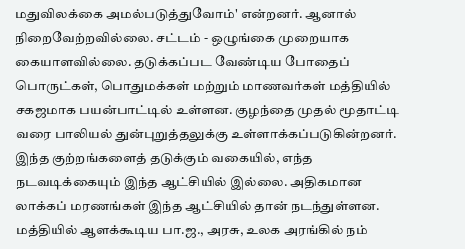மதுவிலக்கை அமல்படுத்துவோம்' என்றனர். ஆனால் நிறைவேற்றவில்லை. சட்டம் - ஒழுங்கை முறையாக கையாளவில்லை. தடுக்கப்பட வேண்டிய போதைப் பொருட்கள், பொதுமக்கள் மற்றும் மாணவர்கள் மத்தியில் சகஜமாக பயன்பாட்டில் உள்ளன. குழந்தை முதல் மூதாட்டி வரை பாலியல் துன்புறுத்தலுக்கு உள்ளாக்கப்படுகின்றனர். இந்த குற்றங்களைத் தடுக்கும் வகையில், எந்த நடவடிக்கையும் இந்த ஆட்சியில் இல்லை. அதிகமான லாக்கப் மரணங்கள் இந்த ஆட்சியில் தான் நடந்துள்ளன.
மத்தியில் ஆளக்கூடிய பா.ஜ., அரசு, உலக அரங்கில் நம்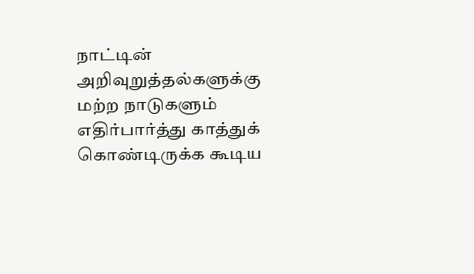நாட்டின் அறிவுறுத்தல்களுக்கு மற்ற நாடுகளும் எதிர்பார்த்து காத்துக் கொண்டிருக்க கூடிய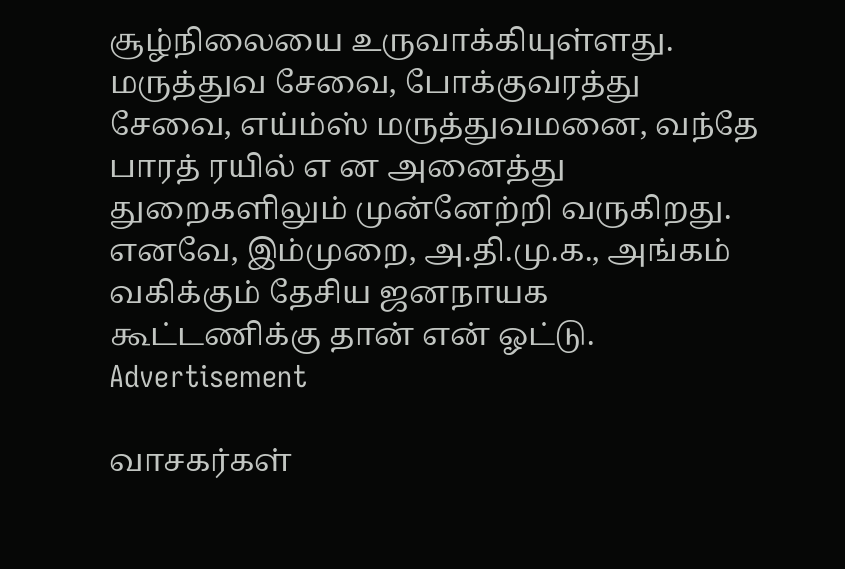சூழ்நிலையை உருவாக்கியுள்ளது. மருத்துவ சேவை, போக்குவரத்து சேவை, எய்ம்ஸ் மருத்துவமனை, வந்தே பாரத் ரயில் எ ன அனைத்து துறைகளிலும் முன்னேற்றி வருகிறது. எனவே, இம்முறை, அ.தி.மு.க., அங்கம் வகிக்கும் தேசிய ஜனநாயக கூட்டணிக்கு தான் என் ஓட்டு.
Advertisement

வாசகர்கள்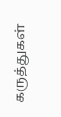கருத்துகள்